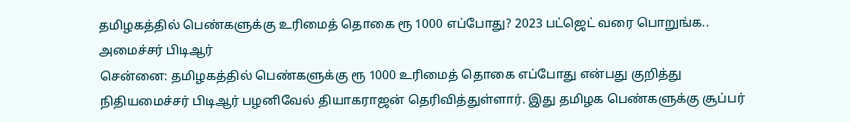தமிழகத்தில் பெண்களுக்கு உரிமைத் தொகை ரூ 1000 எப்போது? 2023 பட்ஜெட் வரை பொறுங்க.. அமைச்சர் பிடிஆர்
சென்னை: தமிழகத்தில் பெண்களுக்கு ரூ 1000 உரிமைத் தொகை எப்போது என்பது குறித்து நிதியமைச்சர் பிடிஆர் பழனிவேல் தியாகராஜன் தெரிவித்துள்ளார். இது தமிழக பெண்களுக்கு சூப்பர்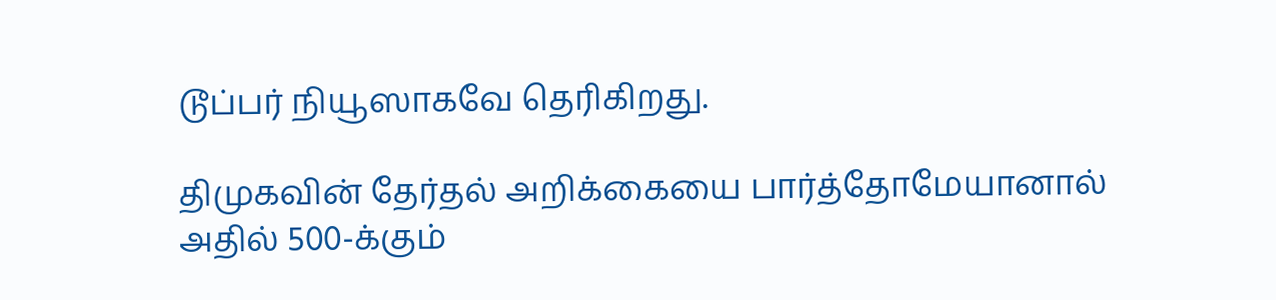டூப்பர் நியூஸாகவே தெரிகிறது.

திமுகவின் தேர்தல் அறிக்கையை பார்த்தோமேயானால் அதில் 500-க்கும்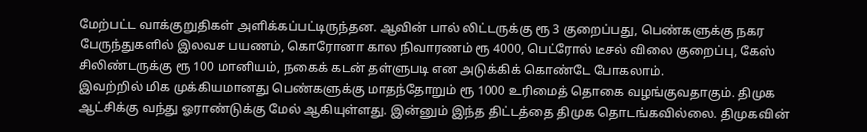மேற்பட்ட வாக்குறுதிகள் அளிக்கப்பட்டிருந்தன. ஆவின் பால் லிட்டருக்கு ரூ 3 குறைப்பது, பெண்களுக்கு நகர பேருந்துகளில் இலவச பயணம், கொரோனா கால நிவாரணம் ரூ 4000, பெட்ரோல் டீசல் விலை குறைப்பு, கேஸ் சிலிண்டருக்கு ரூ 100 மானியம், நகைக் கடன் தள்ளுபடி என அடுக்கிக் கொண்டே போகலாம்.
இவற்றில் மிக முக்கியமானது பெண்களுக்கு மாதந்தோறும் ரூ 1000 உரிமைத் தொகை வழங்குவதாகும். திமுக ஆட்சிக்கு வந்து ஓராண்டுக்கு மேல் ஆகியுள்ளது. இன்னும் இந்த திட்டத்தை திமுக தொடங்கவில்லை. திமுகவின்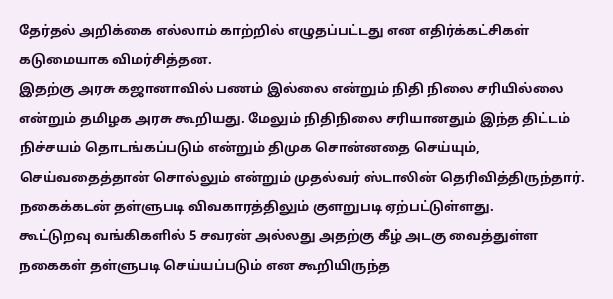தேர்தல் அறிக்கை எல்லாம் காற்றில் எழுதப்பட்டது என எதிர்க்கட்சிகள் கடுமையாக விமர்சித்தன.
இதற்கு அரசு கஜானாவில் பணம் இல்லை என்றும் நிதி நிலை சரியில்லை என்றும் தமிழக அரசு கூறியது. மேலும் நிதிநிலை சரியானதும் இந்த திட்டம் நிச்சயம் தொடங்கப்படும் என்றும் திமுக சொன்னதை செய்யும், செய்வதைத்தான் சொல்லும் என்றும் முதல்வர் ஸ்டாலின் தெரிவித்திருந்தார். நகைக்கடன் தள்ளுபடி விவகாரத்திலும் குளறுபடி ஏற்பட்டுள்ளது.
கூட்டுறவு வங்கிகளில் 5 சவரன் அல்லது அதற்கு கீழ் அடகு வைத்துள்ள நகைகள் தள்ளுபடி செய்யப்படும் என கூறியிருந்த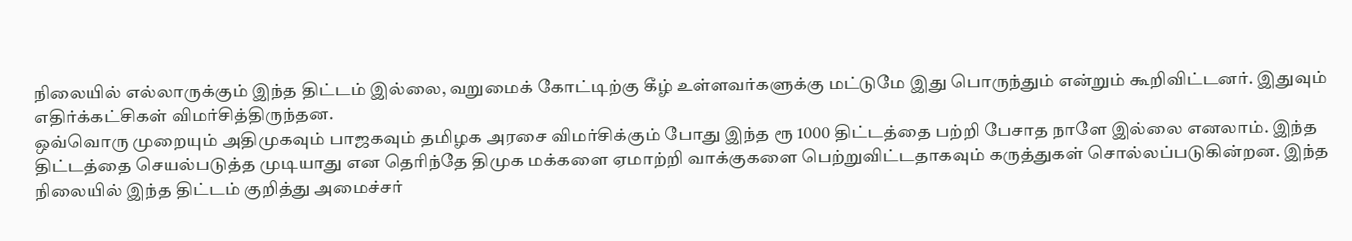நிலையில் எல்லாருக்கும் இந்த திட்டம் இல்லை, வறுமைக் கோட்டிற்கு கீழ் உள்ளவர்களுக்கு மட்டுமே இது பொருந்தும் என்றும் கூறிவிட்டனர். இதுவும் எதிர்க்கட்சிகள் விமர்சித்திருந்தன.
ஒவ்வொரு முறையும் அதிமுகவும் பாஜகவும் தமிழக அரசை விமர்சிக்கும் போது இந்த ரூ 1000 திட்டத்தை பற்றி பேசாத நாளே இல்லை எனலாம். இந்த திட்டத்தை செயல்படுத்த முடியாது என தெரிந்தே திமுக மக்களை ஏமாற்றி வாக்குகளை பெற்றுவிட்டதாகவும் கருத்துகள் சொல்லப்படுகின்றன. இந்த நிலையில் இந்த திட்டம் குறித்து அமைச்சர்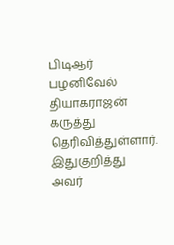பிடிஆர் பழனிவேல் தியாகராஜன் கருத்து தெரிவித்துள்ளார்.
இதுகுறித்து அவர்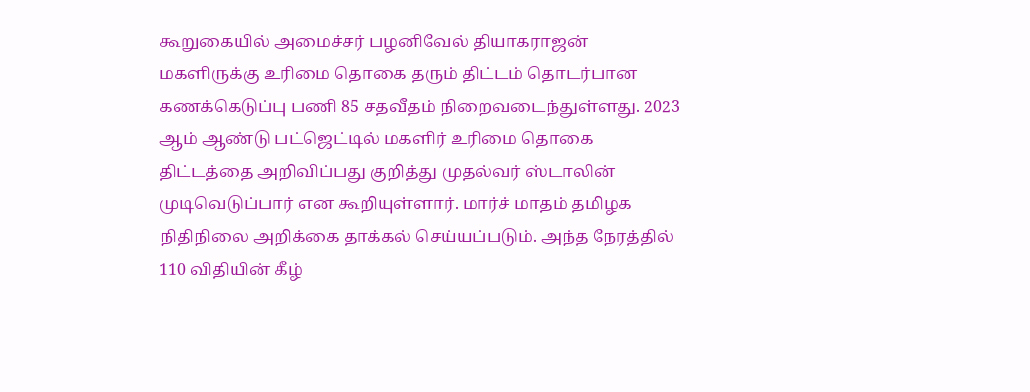கூறுகையில் அமைச்சர் பழனிவேல் தியாகராஜன் மகளிருக்கு உரிமை தொகை தரும் திட்டம் தொடர்பான கணக்கெடுப்பு பணி 85 சதவீதம் நிறைவடைந்துள்ளது. 2023 ஆம் ஆண்டு பட்ஜெட்டில் மகளிர் உரிமை தொகை திட்டத்தை அறிவிப்பது குறித்து முதல்வர் ஸ்டாலின் முடிவெடுப்பார் என கூறியுள்ளார். மார்ச் மாதம் தமிழக நிதிநிலை அறிக்கை தாக்கல் செய்யப்படும். அந்த நேரத்தில் 110 விதியின் கீழ்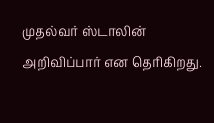முதல்வர் ஸ்டாலின் அறிவிப்பார் என தெரிகிறது.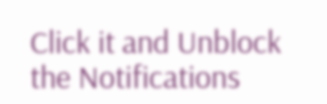Click it and Unblock the Notifications